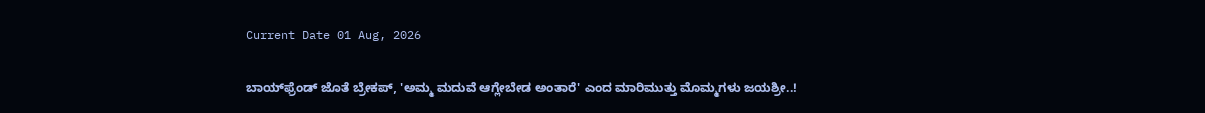Current Date 01 Aug, 2026

ಬಾಯ್‌ಫ್ರೆಂಡ್ ಜೊತೆ ಬ್ರೇಕಪ್, 'ಅಮ್ಮ ಮದುವೆ ಆಗ್ಲೇಬೇಡ ಅಂತಾರೆ' ಎಂದ ಮಾರಿಮುತ್ತು ಮೊಮ್ಮಗಳು ಜಯಶ್ರೀ..!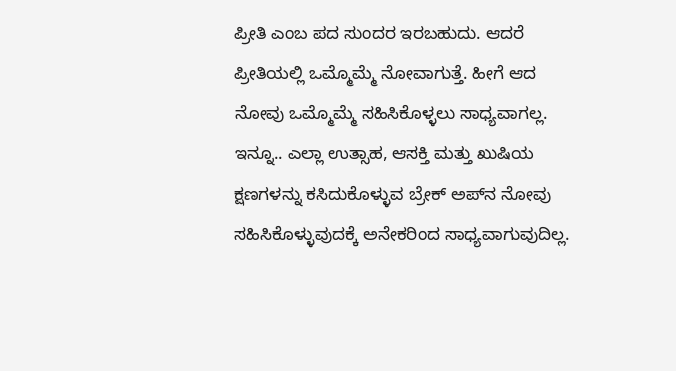ಪ್ರೀತಿ ಎಂಬ ಪದ ಸುಂದರ ಇರಬಹುದು. ಆದರೆ ಪ್ರೀತಿಯಲ್ಲಿ ಒಮ್ಮೊಮ್ಮೆ ನೋವಾಗುತ್ತೆ. ಹೀಗೆ ಆದ ನೋವು ಒಮ್ಮೊಮ್ಮೆ ಸಹಿಸಿಕೊಳ್ಳಲು ಸಾಧ್ಯವಾಗಲ್ಲ. ಇನ್ನೂ.. ಎಲ್ಲಾ ಉತ್ಸಾಹ, ಆಸಕ್ತಿ ಮತ್ತು ಖುಷಿಯ ಕ್ಷಣಗಳನ್ನು ಕಸಿದುಕೊಳ್ಳುವ ಬ್ರೇಕ್‌ ಅಪ್‌ನ ನೋವು ಸಹಿಸಿಕೊಳ್ಳುವುದಕ್ಕೆ ಅನೇಕರಿಂದ ಸಾಧ್ಯವಾಗುವುದಿಲ್ಲ.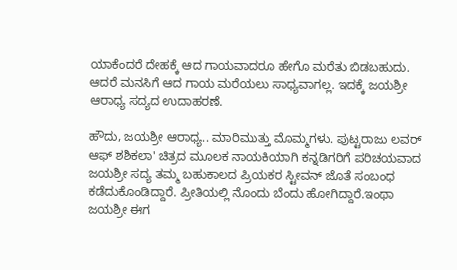ಯಾಕೆಂದರೆ ದೇಹಕ್ಕೆ ಆದ ಗಾಯವಾದರೂ ಹೇಗೊ ಮರೆತು ಬಿಡಬಹುದು. ಆದರೆ ಮನಸಿಗೆ ಆದ ಗಾಯ ಮರೆಯಲು ಸಾಧ್ಯವಾಗಲ್ಲ. ಇದಕ್ಕೆ ಜಯಶ್ರೀ ಆರಾಧ್ಯ ಸದ್ಯದ ಉದಾಹರಣೆ.

ಹೌದು, ಜಯಶ್ರೀ ಆರಾಧ್ಯ.. ಮಾರಿಮುತ್ತು ಮೊಮ್ಮಗಳು. ಪುಟ್ಟರಾಜು ಲವರ್ ಆಫ್ ಶಶಿಕಲಾ' ಚಿತ್ರದ ಮೂಲಕ ನಾಯಕಿಯಾಗಿ ಕನ್ನಡಿಗರಿಗೆ ಪರಿಚಯವಾದ ಜಯಶ್ರೀ ಸದ್ಯ ತಮ್ಮ ಬಹುಕಾಲದ ಪ್ರಿಯಕರ ಸ್ಟೀವನ್ ಜೊತೆ ಸಂಬಂಧ ಕಡೆದುಕೊಂಡಿದ್ದಾರೆ. ಪ್ರೀತಿಯಲ್ಲಿ ನೊಂದು ಬೆಂದು ಹೋಗಿದ್ದಾರೆ.ಇಂಥಾ ಜಯಶ್ರೀ ಈಗ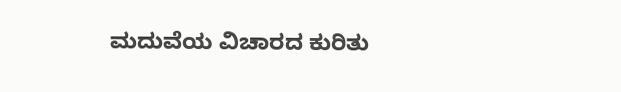ಮದುವೆಯ ವಿಚಾರದ ಕುರಿತು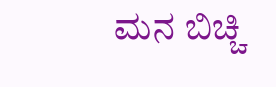ಮನ ಬಿಚ್ಚಿ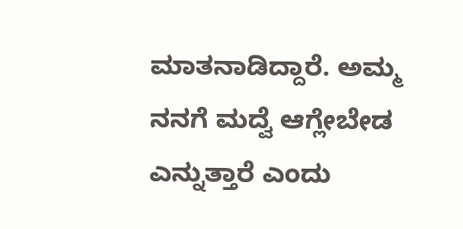ಮಾತನಾಡಿದ್ದಾರೆ. ಅಮ್ಮ ನನಗೆ ಮದ್ವೆ ಆಗ್ಲೇಬೇಡ ಎನ್ನುತ್ತಾರೆ ಎಂದು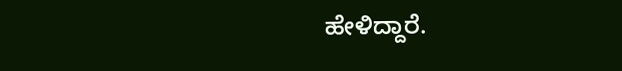ಹೇಳಿದ್ದಾರೆ.